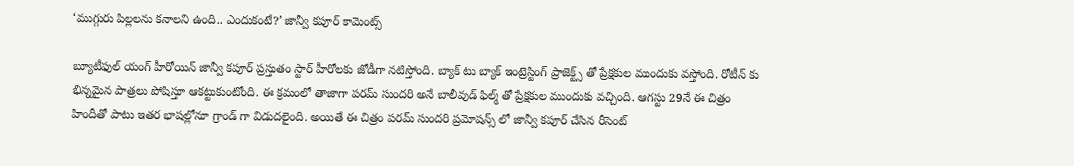‘ముగ్గురు పిల్లలను కనాలని ఉంది.. ఎందుకంటే?’ జాన్వీ కపూర్ కామెంట్స్

బ్యూటీఫుల్ యంగ్ హీరోయిన్ జాన్వీ కపూర్ ప్రస్తుతం స్టార్ హీరోలకు జోడీగా నటిస్తోంది. బ్యాక్ టు బ్యాక్ ఇంట్రెస్టింగ్ ప్రాజెక్ట్స్ తో ప్రేక్షకుల ముందుకు వస్తోంది. రోటీన్ కు భిన్నమైన పాత్రలు పోషిస్తూ ఆకట్టుకుంటోంది. ఈ క్రమంలో తాజాగా పరమ్ సుందరి అనే బాలీవుడ్ ఫిల్మ్ తో ప్రేక్షకుల ముందుకు వచ్చింది. ఆగస్టు 29నే ఈ చిత్రం హిందీతో పాటు ఇతర భాషల్లోనూ గ్రాండ్ గా విడుదలైంది. అయితే ఈ చిత్రం పరమ్ సుందరి ప్రమోషన్స్ లో జాన్వీ కపూర్ చేసిన రీసెంట్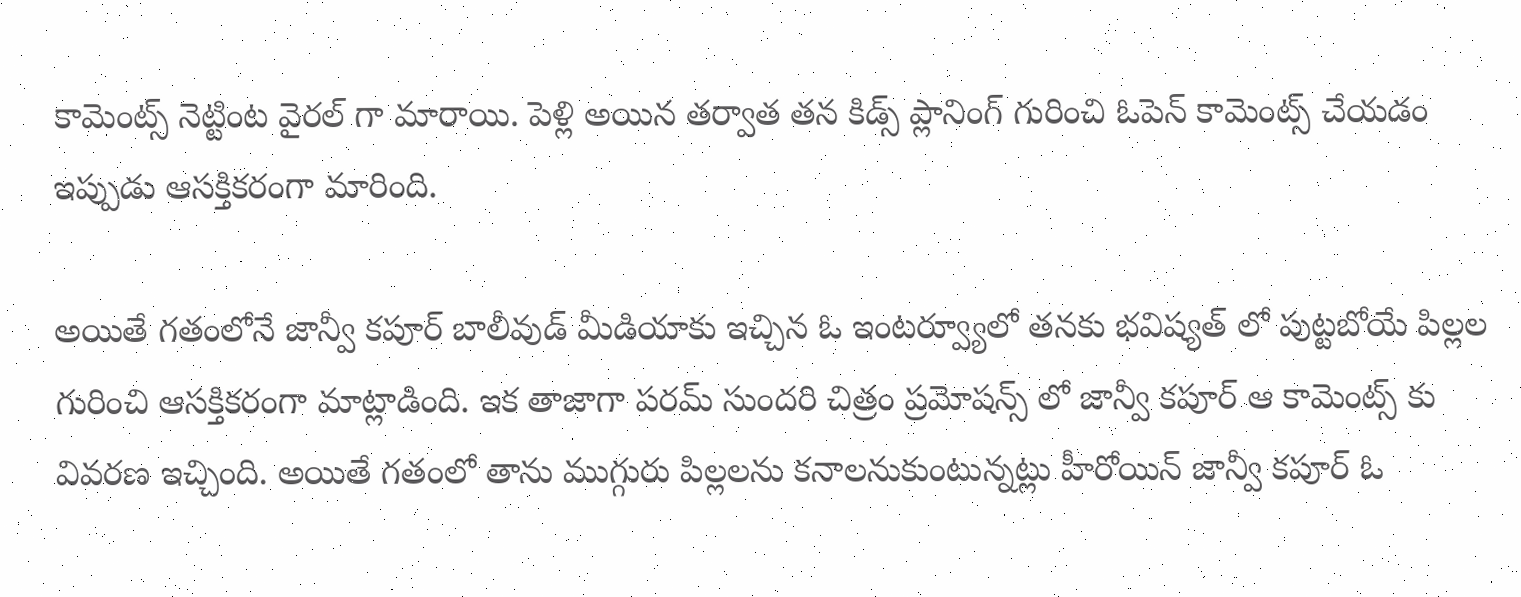కామెంట్స్ నెట్టింట వైరల్ గా మారాయి. పెళ్లి అయిన తర్వాత తన కిడ్స్ ప్లానింగ్ గురించి ఓపెన్ కామెంట్స్ చేయడం ఇప్పుడు ఆసక్తికరంగా మారింది.

అయితే గతంలోనే జాన్వీ కపూర్ బాలీవుడ్ మీడియాకు ఇచ్చిన ఓ ఇంటర్వ్యూలో తనకు భవిష్యత్ లో పుట్టబోయే పిల్లల గురించి ఆసక్తికరంగా మాట్లాడింది. ఇక తాజాగా పరమ్ సుందరి చిత్రం ప్రమోషన్స్ లో జాన్వీ కపూర్ ఆ కామెంట్స్ కు వివరణ ఇచ్చింది. అయితే గతంలో తాను ముగ్గురు పిల్లలను కనాలనుకుంటున్నట్లు హీరోయిన్ జాన్వీ కపూర్ ఓ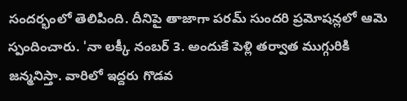సందర్భంలో తెలిపింది. దీనిపై తాజాగా పరమ్ సుందరి ప్రమోషన్లలో ఆమె స్పందించారు. 'నా లక్కీ నంబర్ 3. అందుకే పెళ్లి తర్వాత ముగ్గురికి జన్మనిస్తా. వారిలో ఇద్దరు గొడవ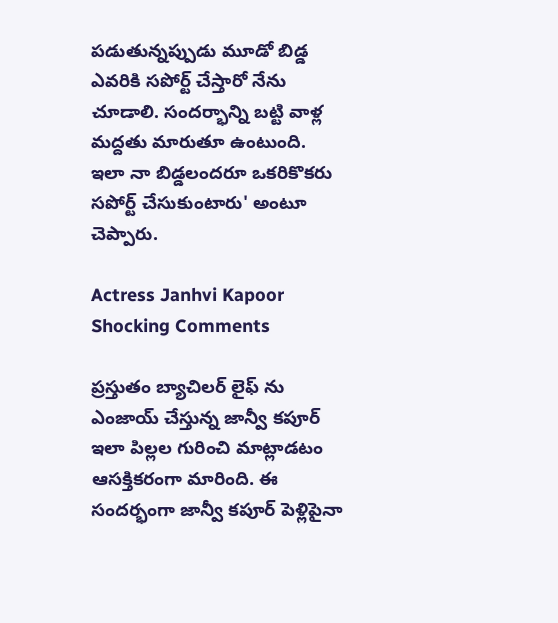పడుతున్నప్పుడు మూడో బిడ్డ ఎవరికి సపోర్ట్ చేస్తారో నేను చూడాలి. సందర్భాన్ని బట్టి వాళ్ల మద్దతు మారుతూ ఉంటుంది. ఇలా నా బిడ్డలందరూ ఒకరికొకరు సపోర్ట్ చేసుకుంటారు' అంటూ చెప్పారు.

Actress Janhvi Kapoor Shocking Comments

ప్రస్తుతం బ్యాచిలర్ లైఫ్ ను ఎంజాయ్ చేస్తున్న జాన్వీ కపూర్ ఇలా పిల్లల గురించి మాట్లాడటం ఆసక్తికరంగా మారింది. ఈ సందర్భంగా జాన్వీ కపూర్ పెళ్లిపైనా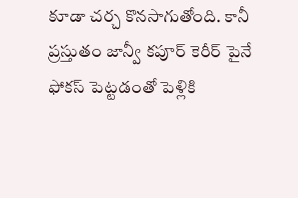కూడా చర్చ కొనసాగుతోంది. కానీ ప్రస్తుతం జాన్వీ కపూర్ కెరీర్ పైనే ఫోకస్ పెట్టడంతో పెళ్లికి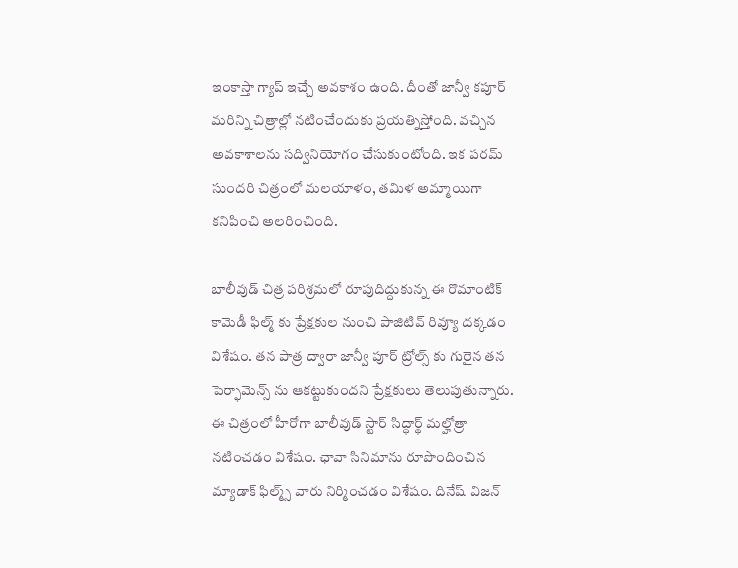ఇంకాస్తా గ్యాప్ ఇచ్చే అవకాశం ఉంది. దీంతో జాన్వీ కపూర్ మరిన్ని చిత్రాల్లో నటించేందుకు ప్రయత్నిస్తోంది. వచ్చిన అవకాశాలను సద్వినియోగం చేసుకుంటోంది. ఇక పరమ్ సుందరి చిత్రంలో మలయాళం, తమిళ అమ్మాయిగా కనిపించి అలరించింది.

బాలీవుడ్ చిత్ర పరిశ్రమలో రూపుదిద్దుకున్న ఈ రొమాంటిక్ కామెడీ ఫిల్మ్ కు ప్రేక్షకుల నుంచి పాజిటివ్ రివ్యూ దక్కడం విశేషం. తన పాత్ర ద్వారా జాన్వీ పూర్ ట్రోల్స్ కు గురైన తన పెర్ఫామెన్స్ ను ఆకట్టుకుందని ప్రేక్షకులు తెలుపుతున్నారు. ఈ చిత్రంలో హీరోగా బాలీవుడ్ స్టార్ సిద్ధార్థ్ మల్హోత్రా నటించడం విశేషం. ఛావా సినిమాను రూపొందించిన మ్యాడాక్ ఫిల్మ్స్ వారు నిర్మించడం విశేషం. దినేష్ విజన్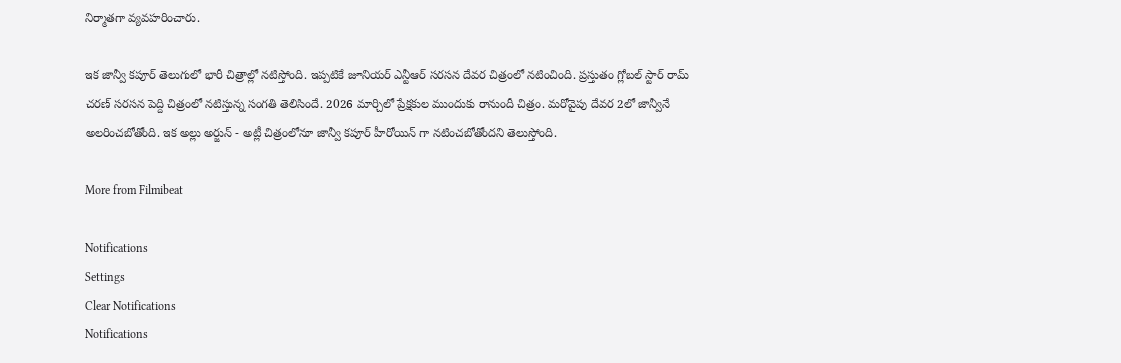నిర్మాతగా వ్యవహరించారు.

ఇక జాన్వీ కపూర్ తెలుగులో భారీ చిత్రాల్లో నటిస్తోంది. ఇప్పటికే జూనియర్ ఎన్టీఆర్ సరసన దేవర చిత్రంలో నటించింది. ప్రస్తుతం గ్లోబల్ స్టార్ రామ్ చరణ్ సరసన పెద్ది చిత్రంలో నటిస్తున్న సంగతి తెలిసిందే. 2026 మార్చిలో ప్రేక్షకుల ముందుకు రానుందీ చిత్రం. మరోవైపు దేవర 2లో జాన్వీనే అలరించబోతోంది. ఇక అల్లు అర్జున్ - అట్లీ చిత్రంలోనూ జాన్వీ కపూర్ హీరోయిన్ గా నటించబోతోందని తెలుస్తోంది.

More from Filmibeat

Notifications
Settings
Clear Notifications
Notifications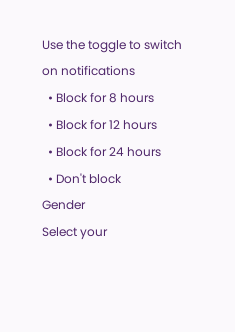Use the toggle to switch on notifications
  • Block for 8 hours
  • Block for 12 hours
  • Block for 24 hours
  • Don't block
Gender
Select your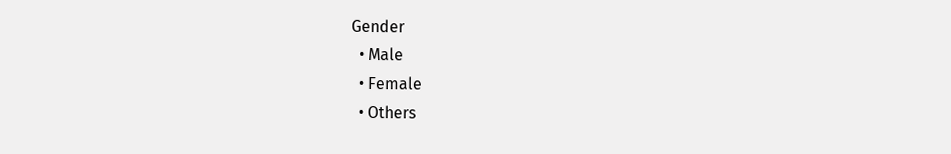Gender
  • Male
  • Female
  • Others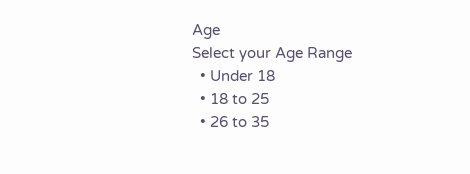Age
Select your Age Range
  • Under 18
  • 18 to 25
  • 26 to 35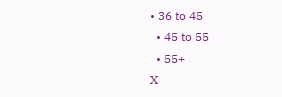• 36 to 45
  • 45 to 55
  • 55+
X